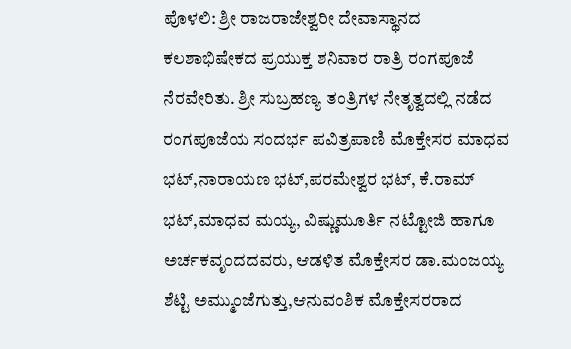ಪೊಳಲಿ: ಶ್ರೀ ರಾಜರಾಜೇಶ್ವರೀ ದೇವಾಸ್ಥಾನದ ಕಲಶಾಭಿಷೇಕದ ಪ್ರಯುಕ್ತ ಶನಿವಾರ ರಾತ್ರಿ ರಂಗಪೂಜೆ ನೆರವೇರಿತು. ಶ್ರೀ ಸುಬ್ರಹಣ್ಯ ತಂತ್ರಿಗಳ ನೇತೃತ್ವದಲ್ಲಿ ನಡೆದ ರಂಗಪೂಜೆಯ ಸಂದರ್ಭ ಪವಿತ್ರಪಾಣಿ ಮೊಕ್ತೇಸರ ಮಾಧವ ಭಟ್,ನಾರಾಯಣ ಭಟ್,ಪರಮೇಶ್ವರ ಭಟ್, ಕೆ.ರಾಮ್ ಭಟ್,ಮಾಧವ ಮಯ್ಯ, ವಿಷ್ಣುಮೂರ್ತಿ ನಟ್ಟೋಜಿ ಹಾಗೂ ಅರ್ಚಕವೃಂದದವರು, ಆಡಳಿತ ಮೊಕ್ತೇಸರ ಡಾ.ಮಂಜಯ್ಯ ಶೆಟ್ಟಿ ಅಮ್ಮುಂಜೆಗುತ್ತು,ಆನುವಂಶಿಕ ಮೊಕ್ತೇಸರರಾದ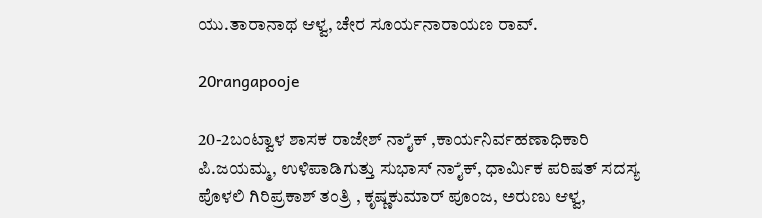ಯು.ತಾರಾನಾಥ ಆಳ್ವ, ಚೇರ ಸೂರ್ಯನಾರಾಯಣ ರಾವ್.

20rangapooje

20-2ಬಂಟ್ವಾಳ ಶಾಸಕ ರಾಜೇಶ್ ನಾೈಕ್ ,ಕಾರ್ಯನಿರ್ವಹಣಾಧಿಕಾರಿ ಪಿ.ಜಯಮ್ಮ, ಉಳಿಪಾಡಿಗುತ್ತು ಸುಭಾಸ್ ನಾೈಕ್, ಧಾರ್ಮಿಕ ಪರಿಷತ್ ಸದಸ್ಯ ಪೊಳಲಿ ಗಿರಿಪ್ರಕಾಶ್ ತಂತ್ರಿ , ಕೃಷ್ಣಕುಮಾರ್ ಪೂಂಜ, ಅರುಣು ಆಳ್ವ,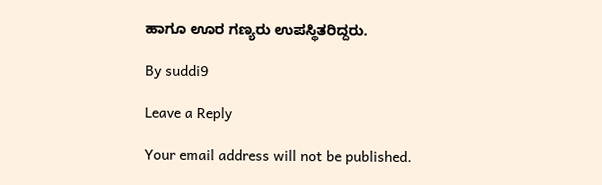ಹಾಗೂ ಊರ ಗಣ್ಯರು ಉಪಸ್ಥಿತರಿದ್ದರು.

By suddi9

Leave a Reply

Your email address will not be published.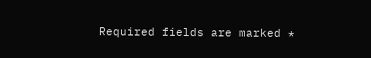Required fields are marked *